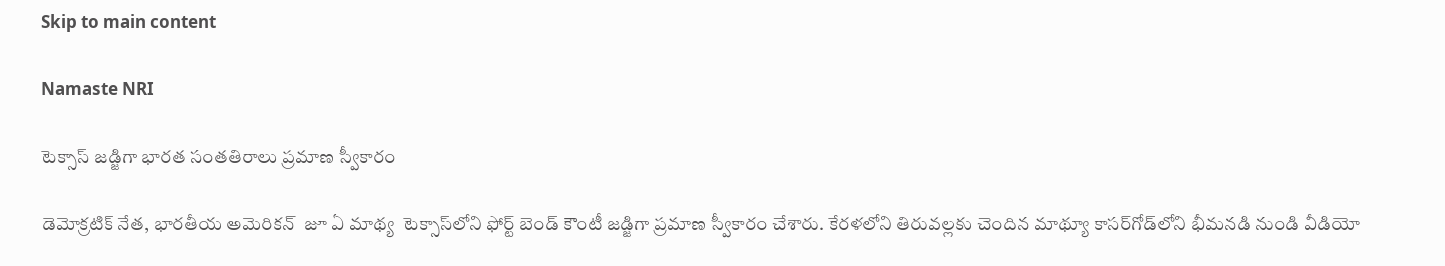Skip to main content

Namaste NRI

టెక్సాస్ జ‌డ్జిగా భార‌త సంత‌తిరాలు ప్ర‌మాణ స్వీకారం

డెమోక్ర‌టిక్ నేత, భారతీయ అమెరిక‌న్‌  జూ ఏ మాథ్య‌  టెక్సాస్‌లోని ఫోర్ట్ బెండ్ కౌంటీ జ‌డ్జిగా ప్ర‌మాణ స్వీకారం చేశారు. కేరళలోని తిరువల్లకు చెందిన మాథ్యూ కాసర్‌గోడ్‌లోని భీమనడి నుండి వీడియో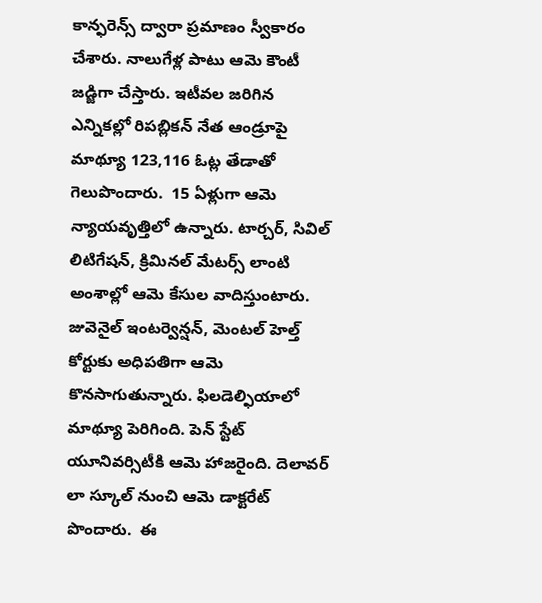కాన్ఫరెన్స్‌ ద్వారా ప్రమాణం స్వీకారం చేశారు. నాలుగేళ్ల పాటు ఆమె కౌంటీ జ‌డ్జిగా చేస్తారు. ఇటీవ‌ల జ‌రిగిన ఎన్నిక‌ల్లో రిప‌బ్లిక‌న్ నేత ఆండ్రూపై మాథ్యూ 123,116 ఓట్ల తేడాతో గెలుపొందారు.  15 ఏళ్లుగా ఆమె న్యాయ‌వృత్తిలో ఉన్నారు. టార్చ‌ర్‌, సివిల్ లిటిగేష‌న్‌, క్రిమిన‌ల్ మేట‌ర్స్ లాంటి అంశాల్లో ఆమె కేసుల వాదిస్తుంటారు. జువెనైల్ ఇంట‌ర్వెన్ష‌న్‌, మెంట‌ల్ హెల్త్ కోర్టుకు అధిప‌తిగా ఆమె కొన‌సాగుతున్నారు. ఫిలడెల్ఫియాలో మాథ్యూ పెరిగింది. పెన్ స్టేట్ యూనివ‌ర్సిటీకి ఆమె హాజ‌రైంది. దెలావ‌ర్ లా స్కూల్ నుంచి ఆమె డాక్ట‌రేట్ పొందారు.  ఈ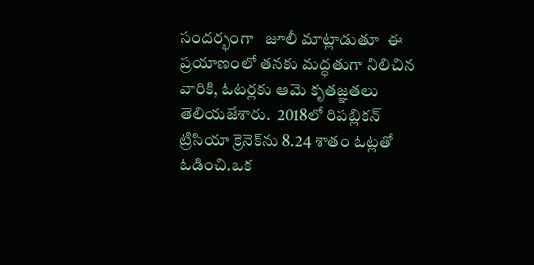సందర్భంగా   జూలీ మాట్లాడుతూ  ఈ ప్రయాణంలో తనకు మద్ధతుగా నిలిచిన వారికి, ఓటర్లకు ఆమె కృతజ్ఞతలు తెలియజేశారు.  2018లో రిపబ్లికన్‌ ట్రిసియా క్రెనెక్‌ను 8.24 శాతం ఓట్లతో ఓడించి.ఒక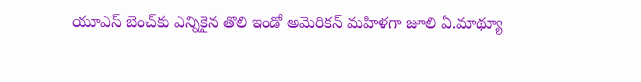యూఎస్‌ బెంచ్‌కు ఎన్నికైన తొలి ఇండో అమెరికన్‌ మహిళగా జూలి ఏ.మాథ్యూ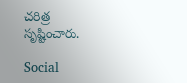చరిత్ర సృష్టించారు.

Social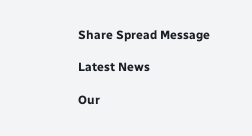Share Spread Message

Latest News

Our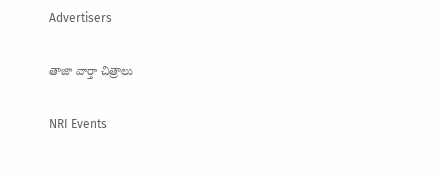Advertisers

తాజా వార్తా చిత్రాలు

NRI Events